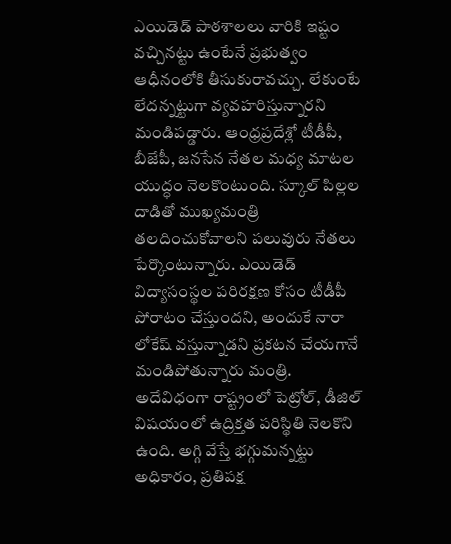ఎయిడెడ్ పాఠశాలలు వారికి ఇష్టం వచ్చినట్టు ఉంటేనే ప్రభుత్వం ఆధీనంలోకి తీసుకురావచ్చు. లేకుంటే లేదన్నట్టుగా వ్యవహరిస్తున్నారని మండిపడ్డారు. ఆంధ్రప్రదేశ్లో టీడీపీ, బీజేపీ, జనసేన నేతల మధ్య మాటల యుద్ధం నెలకొంటుంది. స్కూల్ పిల్లల దాడితో ముఖ్యమంత్రి తలదించుకోవాలని పలువురు నేతలు పేర్కొంటున్నారు. ఎయిడెడ్ విద్యాసంస్థల పరిరక్షణ కోసం టీడీపీ పోరాటం చేస్తుందని, అందుకే నారా లోకేష్ వస్తున్నాడని ప్రకటన చేయగానే మండిపోతున్నారు మంత్రి. అదేవిధంగా రాష్ట్రంలో పెట్రోల్, డీజిల్ విషయంలో ఉద్రిక్తత పరిస్థితి నెలకొని ఉంది. అగ్గి వేస్తే భగ్గుమన్నట్టు అధికారం, ప్రతిపక్ష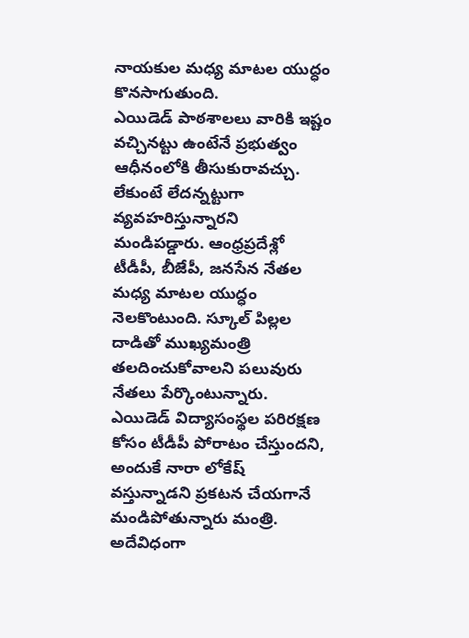నాయకుల మధ్య మాటల యుద్ధం కొనసాగుతుంది.
ఎయిడెడ్ పాఠశాలలు వారికి ఇష్టం వచ్చినట్టు ఉంటేనే ప్రభుత్వం ఆధీనంలోకి తీసుకురావచ్చు. లేకుంటే లేదన్నట్టుగా వ్యవహరిస్తున్నారని మండిపడ్డారు. ఆంధ్రప్రదేశ్లో టీడీపీ, బీజేపీ, జనసేన నేతల మధ్య మాటల యుద్ధం నెలకొంటుంది. స్కూల్ పిల్లల దాడితో ముఖ్యమంత్రి తలదించుకోవాలని పలువురు నేతలు పేర్కొంటున్నారు. ఎయిడెడ్ విద్యాసంస్థల పరిరక్షణ కోసం టీడీపీ పోరాటం చేస్తుందని, అందుకే నారా లోకేష్ వస్తున్నాడని ప్రకటన చేయగానే మండిపోతున్నారు మంత్రి. అదేవిధంగా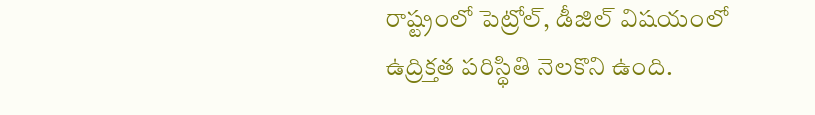రాష్ట్రంలో పెట్రోల్, డీజిల్ విషయంలో ఉద్రిక్తత పరిస్థితి నెలకొని ఉంది.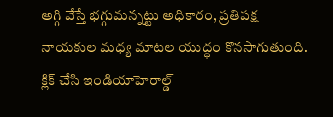అగ్గి వేస్తే భగ్గుమన్నట్టు అధికారం, ప్రతిపక్ష నాయకుల మధ్య మాటల యుద్ధం కొనసాగుతుంది.
క్లిక్ చేసి ఇండియాహెరాల్డ్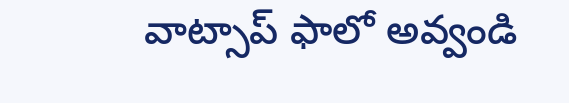వాట్సాప్ ఫాలో అవ్వండి